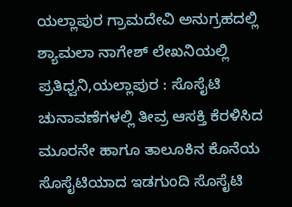ಯಲ್ಲಾಪುರ ಗ್ರಾಮದೇವಿ ಅನುಗ್ರಹದಲ್ಲಿ ಶ್ಯಾಮಲಾ ನಾಗೇಶ್ ಲೇಖನಿಯಲ್ಲಿ
ಪ್ರತಿಧ್ವನಿ,ಯಲ್ಲಾಪುರ : ಸೊಸೈಟಿ ಚುನಾವಣೆಗಳಲ್ಲಿ ತೀವ್ರ ಆಸಕ್ತಿ ಕೆರಳಿಸಿದ ಮೂರನೇ ಹಾಗೂ ತಾಲೂಕಿನ ಕೊನೆಯ ಸೊಸೈಟಿಯಾದ ಇಡಗುಂದಿ ಸೊಸೈಟಿ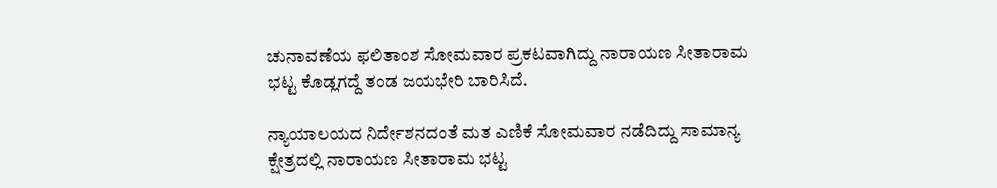ಚುನಾವಣೆಯ ಫಲಿತಾಂಶ ಸೋಮವಾರ ಪ್ರಕಟವಾಗಿದ್ದು ನಾರಾಯಣ ಸೀತಾರಾಮ ಭಟ್ಟ ಕೊಡ್ಲಗದ್ದೆ ತಂಡ ಜಯಭೇರಿ ಬಾರಿಸಿದೆ.

ನ್ಯಾಯಾಲಯದ ನಿರ್ದೇಶನದಂತೆ ಮತ ಎಣಿಕೆ ಸೋಮವಾರ ನಡೆದಿದ್ದು ಸಾಮಾನ್ಯ ಕ್ಷೇತ್ರದಲ್ಲಿ ನಾರಾಯಣ ಸೀತಾರಾಮ ಭಟ್ಟ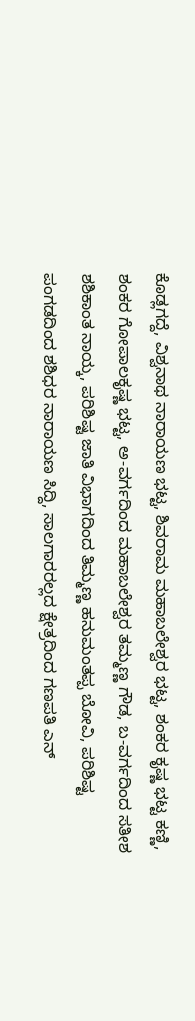ಕೊಡ್ಲಗದ್ದೆ, ವಿಶ್ವನಾಥ ನಾರಾಯಣ ಭಟ್ಟ, ಶಿವರಾಮ ಮಹಾಬಲೇಶ್ವರ ಭಟ್ಟ, ಶಂಕರ ಕೃಷ್ಣ ಭಟ್ಟ ಕಣ್ಣಿ, ಶಂಕರ ಗೋಪಾಲಕೃಷ್ಣ ಭಟ್ಟ, ಅ-ವರ್ಗದಿಂದ ಮಹಾಬಲೇಶ್ವರ ತಮ್ಮಣ್ಣ ಗೌಡ, ಬ-ವರ್ಗದಿಂದ ಸತೀಶ ಶಶಿಕಾಂತ ನಾಯ್ಕ, ಪರಿಶಿಷ್ಟ ಜಾತಿ ವಿಭಾಗದಿಂದ ತಿಮ್ಮಣ್ಣ ಹನುಮಂತಪ್ಪ ಬೋವಿ, ಪರಿಶಿಷ್ಟ ಪಂಗಡದಿಂದ ಶಶಿಧರ ನಾರಾಯಣ ಸಿದ್ದಿ, ಸಾಲಗಾರರಲ್ಲದ ಕ್ಷೇತ್ರದಿಂದ ಗಣಪತಿ ಎನ್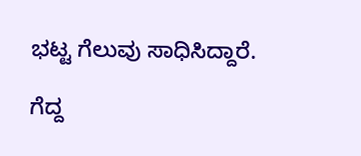ಭಟ್ಟ ಗೆಲುವು ಸಾಧಿಸಿದ್ದಾರೆ.

ಗೆದ್ದ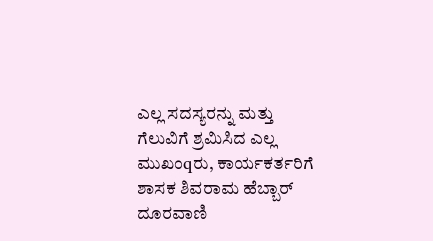ಎಲ್ಲ ಸದಸ್ಯರನ್ನು ಮತ್ತು ಗೆಲುವಿಗೆ ಶ್ರಮಿಸಿದ ಎಲ್ಲ ಮುಖಂqರು, ಕಾರ್ಯಕರ್ತರಿಗೆ ಶಾಸಕ ಶಿವರಾಮ ಹೆಬ್ಬಾರ್ ದೂರವಾಣಿ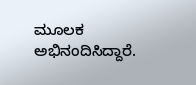ಮೂಲಕ ಅಭಿನಂದಿಸಿದ್ದಾರೆ.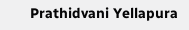Prathidvani Yellapura